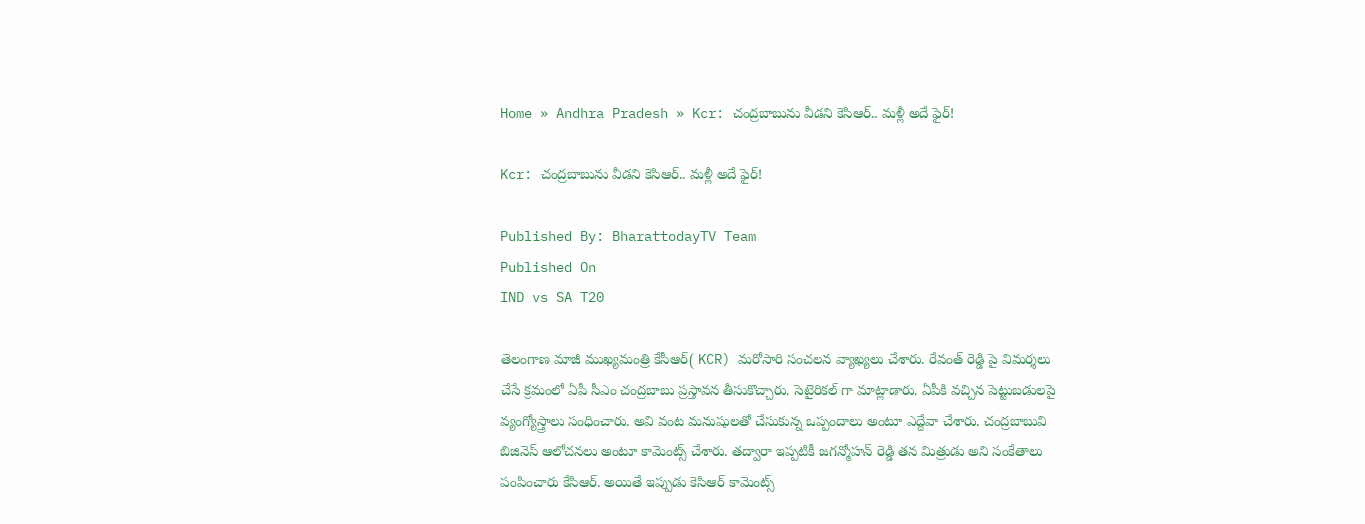Home » Andhra Pradesh » Kcr: చంద్రబాబును వీడని కెసిఆర్.. మళ్లీ అదే ఫైర్!

Kcr: చంద్రబాబును వీడని కెసిఆర్.. మళ్లీ అదే ఫైర్!

Published By: BharattodayTV Team
Published On
IND vs SA T20

తెలంగాణ మాజీ ముఖ్యమంత్రి కేసీఆర్( KCR) మరోసారి సంచలన వ్యాఖ్యలు చేశారు. రేవంత్ రెడ్డి పై విమర్శలు చేసే క్రమంలో ఏపీ సీఎం చంద్రబాబు ప్రస్తావన తీసుకొచ్చారు. సెటైరికల్ గా మాట్లాడారు. ఏపీకి వచ్చిన పెట్టుబడులపై వ్యంగ్యోస్త్రాలు సంధించారు. అవి వంట మనుషులతో చేసుకున్న ఒప్పందాలు అంటూ ఎద్దేవా చేశారు. చంద్రబాబువి బిజినెస్ ఆలోచనలు అంటూ కామెంట్స్ చేశారు. తద్వారా ఇప్పటికీ జగన్మోహన్ రెడ్డి తన మిత్రుడు అని సంకేతాలు పంపించారు కేసిఆర్. అయితే ఇప్పుడు కెసిఆర్ కామెంట్స్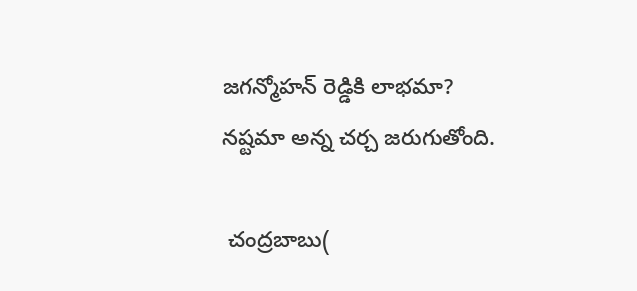జగన్మోహన్ రెడ్డికి లాభమా? నష్టమా అన్న చర్చ జరుగుతోంది.

 చంద్రబాబు(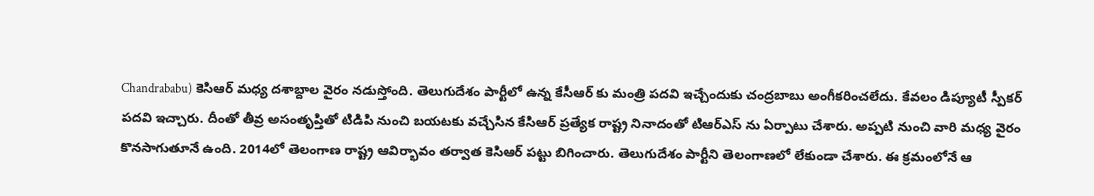Chandrababu) కెసిఆర్ మధ్య దశాబ్దాల వైరం నడుస్తోంది. తెలుగుదేశం పార్టీలో ఉన్న కేసీఆర్ కు మంత్రి పదవి ఇచ్చేందుకు చంద్రబాబు అంగీకరించలేదు. కేవలం డిప్యూటీ స్పీకర్ పదవి ఇచ్చారు. దీంతో తీవ్ర అసంతృప్తితో టిడిపి నుంచి బయటకు వచ్చేసిన కేసిఆర్ ప్రత్యేక రాష్ట్ర నినాదంతో టిఆర్ఎస్ ను ఏర్పాటు చేశారు. అప్పటి నుంచి వారి మధ్య వైరం కొనసాగుతూనే ఉంది. 2014లో తెలంగాణ రాష్ట్ర ఆవిర్భావం తర్వాత కెసిఆర్ పట్టు బిగించారు. తెలుగుదేశం పార్టీని తెలంగాణలో లేకుండా చేశారు. ఈ క్రమంలోనే ఆ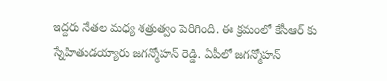ఇద్దరు నేతల మధ్య శత్రుత్వం పెరిగింది. ఈ క్రమంలో కేసీఆర్ కు స్నేహితుడయ్యారు జగన్మోహన్ రెడ్డి. ఏపీలో జగన్మోహన్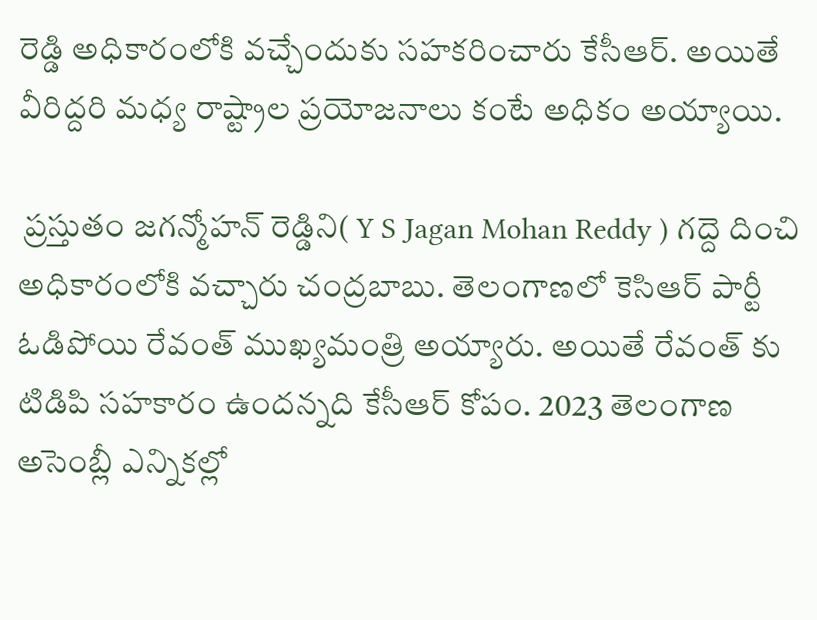రెడ్డి అధికారంలోకి వచ్చేందుకు సహకరించారు కేసీఆర్. అయితే వీరిద్దరి మధ్య రాష్ట్రాల ప్రయోజనాలు కంటే అధికం అయ్యాయి.

 ప్రస్తుతం జగన్మోహన్ రెడ్డిని( Y S Jagan Mohan Reddy ) గద్దె దించి అధికారంలోకి వచ్చారు చంద్రబాబు. తెలంగాణలో కెసిఆర్ పార్టీ ఓడిపోయి రేవంత్ ముఖ్యమంత్రి అయ్యారు. అయితే రేవంత్ కు టిడిపి సహకారం ఉందన్నది కేసీఆర్ కోపం. 2023 తెలంగాణ అసెంబ్లీ ఎన్నికల్లో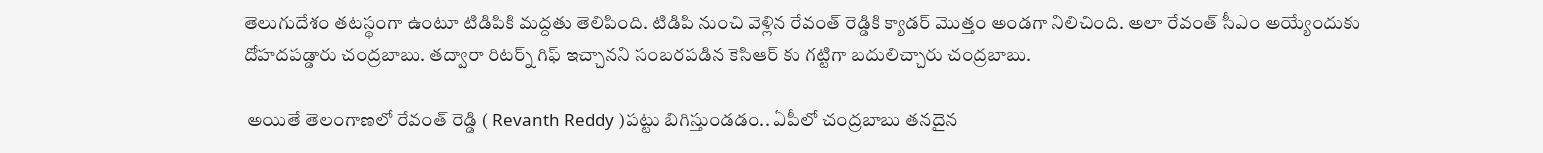తెలుగుదేశం తటస్థంగా ఉంటూ టిడిపికి మద్దతు తెలిపింది. టిడిపి నుంచి వెళ్లిన రేవంత్ రెడ్డికి క్యాడర్ మొత్తం అండగా నిలిచింది. అలా రేవంత్ సీఎం అయ్యేందుకు దోహదపడ్డారు చంద్రబాబు. తద్వారా రిటర్న్ గిఫ్ ఇచ్చానని సంబరపడిన కెసిఆర్ కు గట్టిగా బదులిచ్చారు చంద్రబాబు.

 అయితే తెలంగాణలో రేవంత్ రెడ్డి ( Revanth Reddy )పట్టు బిగిస్తుండడం.. ఏపీలో చంద్రబాబు తనదైన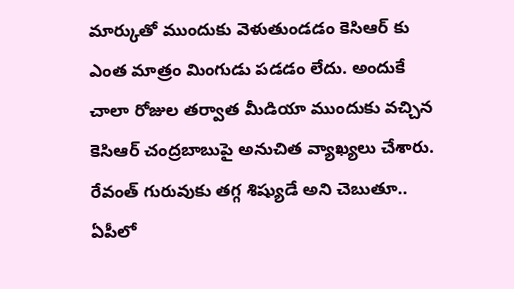మార్కుతో ముందుకు వెళుతుండడం కెసిఆర్ కు ఎంత మాత్రం మింగుడు పడడం లేదు. అందుకే చాలా రోజుల తర్వాత మీడియా ముందుకు వచ్చిన కెసిఆర్ చంద్రబాబుపై అనుచిత వ్యాఖ్యలు చేశారు. రేవంత్ గురువుకు తగ్గ శిష్యుడే అని చెబుతూ.. ఏపీలో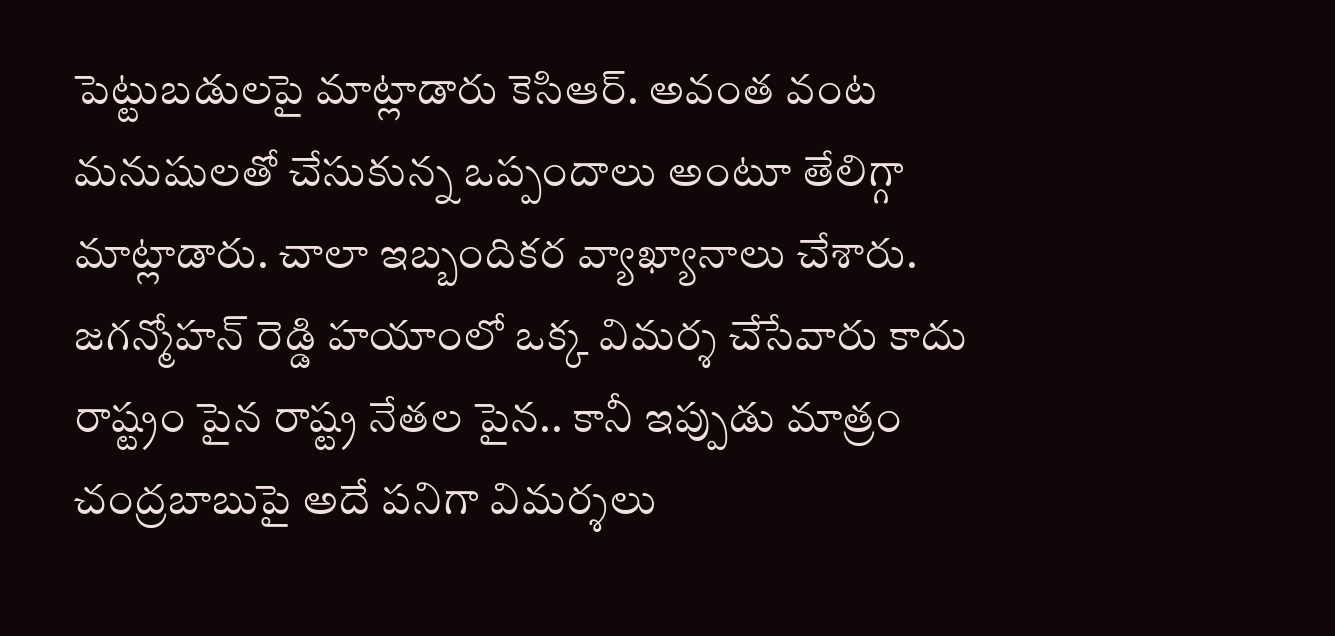పెట్టుబడులపై మాట్లాడారు కెసిఆర్. అవంత వంట మనుషులతో చేసుకున్న ఒప్పందాలు అంటూ తేలిగ్గా మాట్లాడారు. చాలా ఇబ్బందికర వ్యాఖ్యానాలు చేశారు. జగన్మోహన్ రెడ్డి హయాంలో ఒక్క విమర్శ చేసేవారు కాదు రాష్ట్రం పైన రాష్ట్ర నేతల పైన.. కానీ ఇప్పుడు మాత్రం చంద్రబాబుపై అదే పనిగా విమర్శలు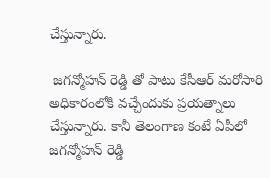చేస్తున్నారు.

 జగన్మోహన్ రెడ్డి తో పాటు కేసీఆర్ మరోసారి అధికారంలోకి వచ్చేందుకు ప్రయత్నాలు చేస్తున్నారు. కానీ తెలంగాణ కంటే ఏపీలో జగన్మోహన్ రెడ్డి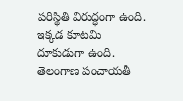పరిస్థితి విరుద్ధంగా ఉంది. ఇక్కడ కూటమి దూకుడుగా ఉంది. తెలంగాణ పంచాయతీ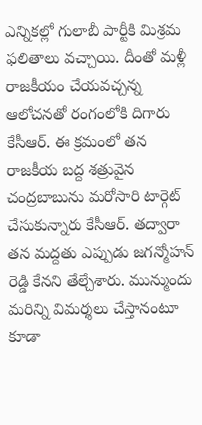ఎన్నికల్లో గులాబీ పార్టీకి మిశ్రమ ఫలితాలు వచ్చాయి. దీంతో మళ్లీ రాజకీయం చేయవచ్చన్న ఆలోచనతో రంగంలోకి దిగారు కేసీఆర్. ఈ క్రమంలో తన రాజకీయ బద్ద శత్రువైన చంద్రబాబును మరోసారి టార్గెట్ చేసుకున్నారు కేసీఆర్. తద్వారా తన మద్దతు ఎప్పుడు జగన్మోహన్ రెడ్డి కేనని తేల్చేశారు. మున్ముందు మరిన్ని విమర్శలు చేస్తానంటూ కూడా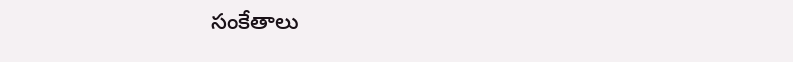సంకేతాలు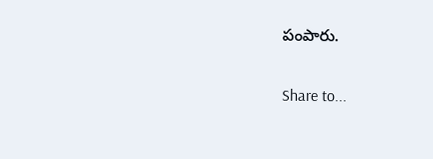పంపారు.

Share to...